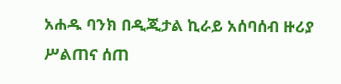አሐዱ ባንክ በዲጂታል ኪራይ አሰባሰብ ዙሪያ ሥልጠና ሰጠ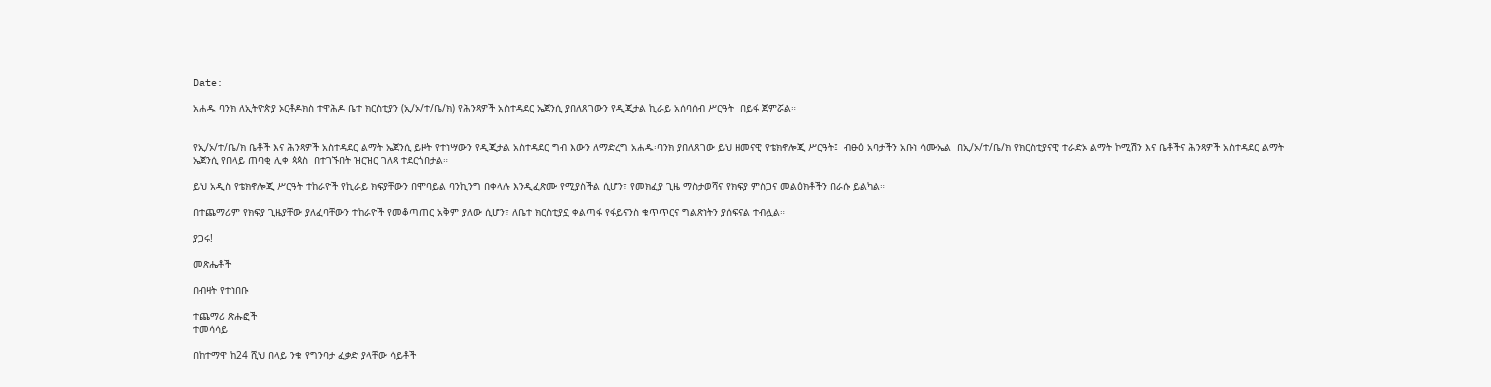Date:

አሐዱ ባንክ ለኢትዮጵያ ኦርቶዶክስ ተዋሕዶ ቤተ ክርስቲያን (ኢ/ኦ/ተ/ቤ/ክ) የሕንጻዎች አስተዳደር ኤጀንሲ ያበለጸገውን የዲጂታል ኪራይ አሰባሰብ ሥርዓት  በይፋ ጀምሯል።


የኢ/ኦ/ተ/ቤ/ክ ቤቶች እና ሕንጻዎች አስተዳደር ልማት ኤጀንሲ ይዞት የተነሣውን የዲጂታል አስተዳደር ግብ እውን ለማድረግ አሐዱ፡ባንክ ያበለጸገው ይህ ዘመናዊ የቴክኖሎጂ ሥርዓት፤  ብፁዕ አባታችን አቡነ ሳሙኤል  በኢ/ኦ/ተ/ቤ/ክ የክርስቲያናዊ ተራድኦ ልማት ኮሚሽን እና ቤቶችና ሕንጻዎች አስተዳደር ልማት ኤጀንሲ የበላይ ጠባቂ ሊቀ ጳጳስ  በተገኙበት ዝርዝር ገለጻ ተደርጎበታል።

ይህ አዲስ የቴክኖሎጂ ሥርዓት ተከራዮች የኪራይ ክፍያቸውን በሞባይል ባንኪንግ በቀላሉ እንዲፈጽሙ የሚያስችል ሲሆን፣ የመክፈያ ጊዜ ማስታወሻና የክፍያ ምስጋና መልዕክቶችን በራሱ ይልካል።

በተጨማሪም የክፍያ ጊዜያቸው ያለፈባቸውን ተከራዮች የመቆጣጠር አቅም ያለው ሲሆን፣ ለቤተ ክርስቲያኗ ቀልጣፋ የፋይናንስ ቁጥጥርና ግልጽነትን ያሰፍናል ተብሏል።

ያጋሩ!

መጽሔቶች

በብዛት የተነበቡ

ተጨማሪ ጽሑፎች
ተመሳሳይ

በከተማዋ ከ24 ሺህ በላይ ንቁ የግንባታ ፈቃድ ያላቸው ሳይቶች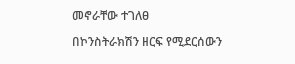መኖራቸው ተገለፀ

በኮንስትራክሽን ዘርፍ የሚደርሰውን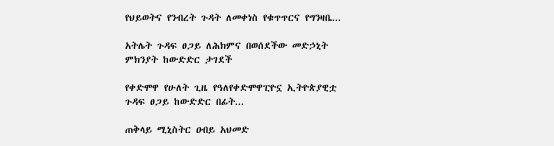የህይወትና የንብረት ጉዳት ለመቀነስ የቁጥጥርና የግንዛቤ...

አትሌት ጉዳፍ ፀጋይ ለሕክምና በወሰደችው መድኃኒት ምክንያት ከውድድር ታገደች

የቀድሞዋ የሁለት ጊዜ የዓለየቀድሞዋፒዮኗ ኢትዮጵያዊቷ ጉዳፍ ፀጋይ ከውድድር በፊት...

ጠቅላይ ሚኒስትር ዐብይ አህመድ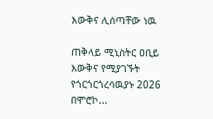እውቅና ሊሰጣቸው ነዉ

ጠቅላይ ሚኒስትር ዐቢይ እውቅና የሚያገኙት የጎርጎርጎረሳዉያኑ 2026 በሞሮኮ...